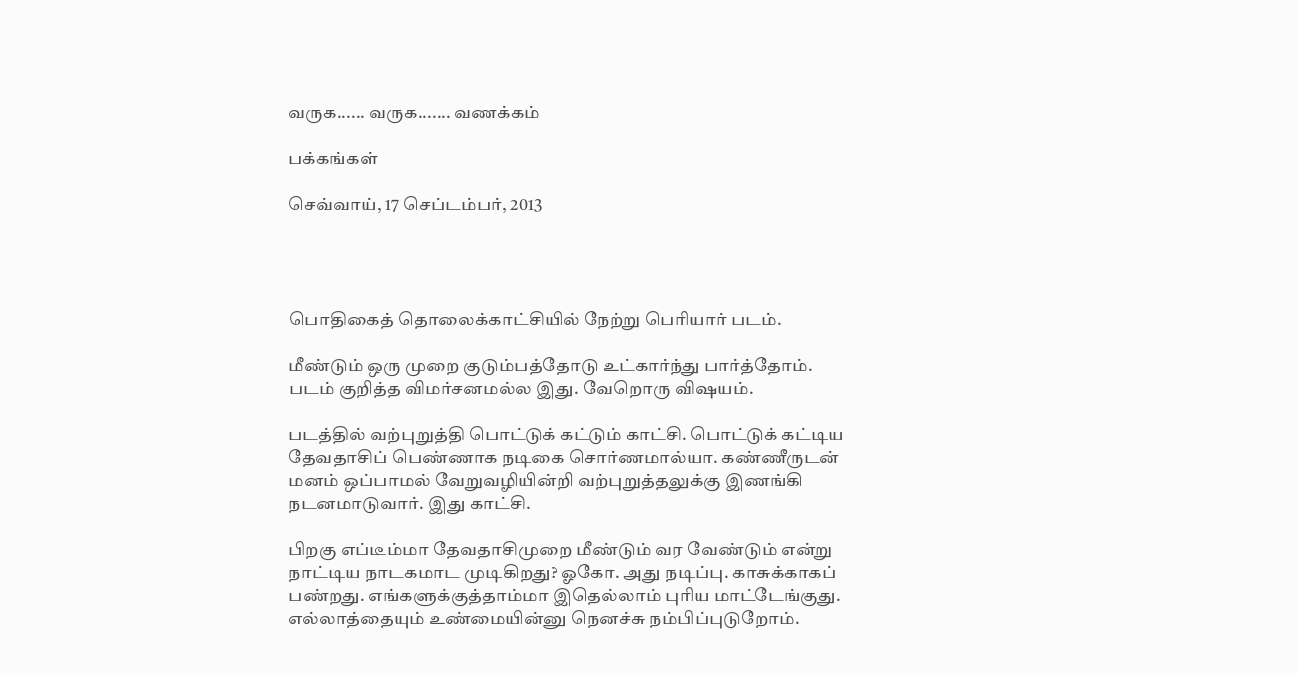வருக...... வருக....... வணக்கம்

பக்கங்கள்

செவ்வாய், 17 செப்டம்பர், 2013




பொதிகைத் தொலைக்காட்சியில் நேற்று பெரியார் படம்.

மீண்டும் ஒரு முறை குடும்பத்தோடு உட்கார்ந்து பார்த்தோம். படம் குறித்த விமர்சனமல்ல இது. வேறொரு விஷயம்.

படத்தில் வற்புறுத்தி பொட்டுக் கட்டும் காட்சி. பொட்டுக் கட்டிய தேவதாசிப் பெண்ணாக நடிகை சொர்ணமால்யா. கண்ணீருடன் மனம் ஒப்பாமல் வேறுவழியின்றி வற்புறுத்தலுக்கு இணங்கி நடனமாடுவார். இது காட்சி.

பிறகு எப்டீம்மா தேவதாசிமுறை மீண்டும் வர வேண்டும் என்று நாட்டிய நாடகமாட முடிகிறது? ஓகோ. அது நடிப்பு. காசுக்காகப் பண்றது. எங்களுக்குத்தாம்மா இதெல்லாம் புரிய மாட்டேங்குது. எல்லாத்தையும் உண்மையின்னு நெனச்சு நம்பிப்புடுறோம்.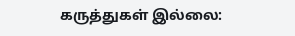கருத்துகள் இல்லை: